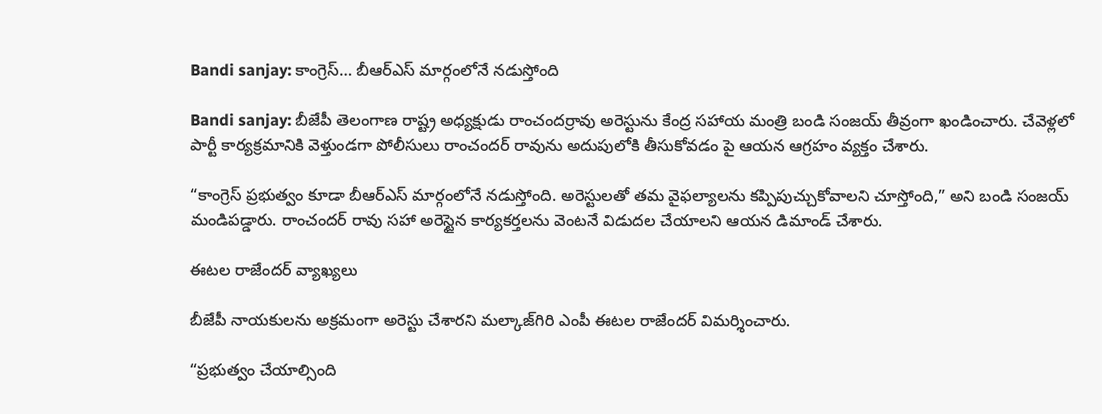Bandi sanjay: కాంగ్రెస్… బీఆర్ఎస్ మార్గంలోనే నడుస్తోంది

Bandi sanjay: బీజేపీ తెలంగాణ రాష్ట్ర అధ్యక్షుడు రాంచందర్రావు అరెస్టును కేంద్ర సహాయ మంత్రి బండి సంజయ్ తీవ్రంగా ఖండించారు. చేవెళ్లలో పార్టీ కార్యక్రమానికి వెళ్తుండగా పోలీసులు రాంచందర్ రావును అదుపులోకి తీసుకోవడం పై ఆయన ఆగ్రహం వ్యక్తం చేశారు.

“కాంగ్రెస్ ప్రభుత్వం కూడా బీఆర్ఎస్ మార్గంలోనే నడుస్తోంది. అరెస్టులతో తమ వైఫల్యాలను కప్పిపుచ్చుకోవాలని చూస్తోంది,” అని బండి సంజయ్ మండిపడ్డారు. రాంచందర్ రావు సహా అరెస్టైన కార్యకర్తలను వెంటనే విడుదల చేయాలని ఆయన డిమాండ్ చేశారు.

ఈటల రాజేందర్ వ్యాఖ్యలు

బీజేపీ నాయకులను అక్రమంగా అరెస్టు చేశారని మల్కాజ్‌గిరి ఎంపీ ఈటల రాజేందర్ విమర్శించారు.

“ప్రభుత్వం చేయాల్సింది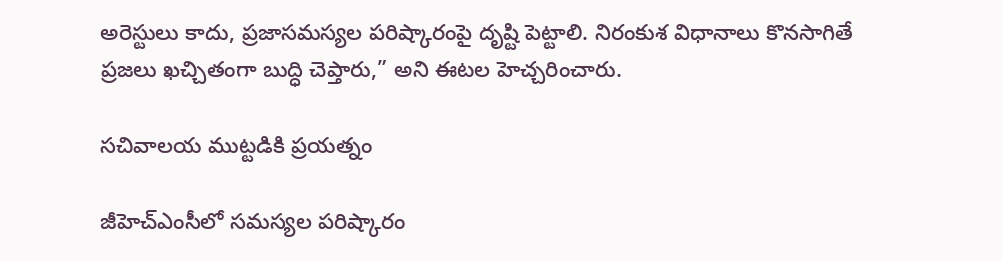అరెస్టులు కాదు, ప్రజాసమస్యల పరిష్కారంపై దృష్టి పెట్టాలి. నిరంకుశ విధానాలు కొనసాగితే ప్రజలు ఖచ్చితంగా బుద్ధి చెప్తారు,” అని ఈటల హెచ్చరించారు.

సచివాలయ ముట్టడికి ప్రయత్నం

జీహెచ్ఎంసీలో సమస్యల పరిష్కారం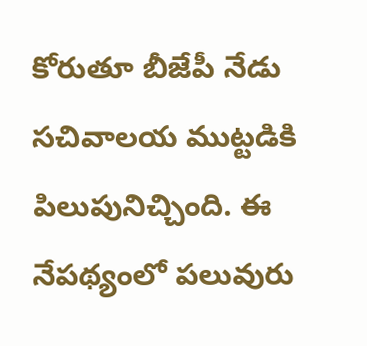కోరుతూ బీజేపీ నేడు సచివాలయ ముట్టడికి పిలుపునిచ్చింది. ఈ నేపథ్యంలో పలువురు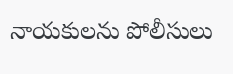నాయకులను పోలీసులు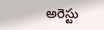అరెస్టు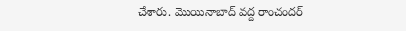చేశారు. మొయినాబాద్ వద్ద రాంచందర్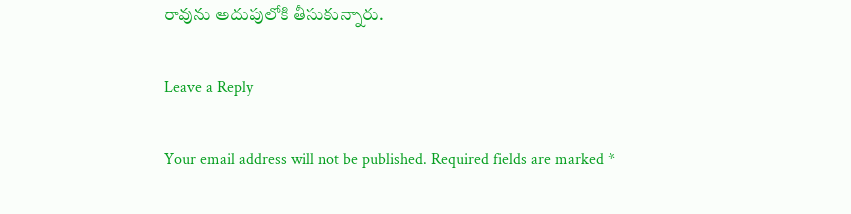రావును అదుపులోకి తీసుకున్నారు.

Leave a Reply

Your email address will not be published. Required fields are marked *